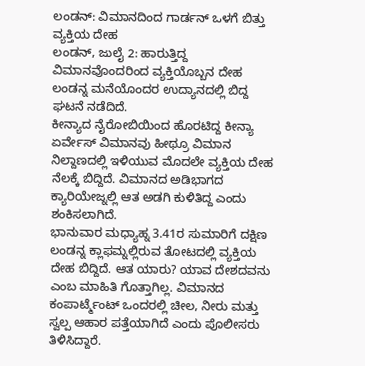ಲಂಡನ್: ವಿಮಾನದಿಂದ ಗಾರ್ಡನ್ ಒಳಗೆ ಬಿತ್ತು ವ್ಯಕ್ತಿಯ ದೇಹ
ಲಂಡನ್, ಜುಲೈ 2: ಹಾರುತ್ತಿದ್ದ ವಿಮಾನವೊಂದರಿಂದ ವ್ಯಕ್ತಿಯೊಬ್ಬನ ದೇಹ ಲಂಡನ್ನ ಮನೆಯೊಂದರ ಉದ್ಯಾನದಲ್ಲಿ ಬಿದ್ದ ಘಟನೆ ನಡೆದಿದೆ.
ಕೀನ್ಯಾದ ನೈರೋಬಿಯಿಂದ ಹೊರಟಿದ್ದ ಕೀನ್ಯಾ ಏರ್ವೇಸ್ ವಿಮಾನವು ಹೀಥ್ರೂ ವಿಮಾನ ನಿಲ್ದಾಣದಲ್ಲಿ ಇಳಿಯುವ ಮೊದಲೇ ವ್ಯಕ್ತಿಯ ದೇಹ ನೆಲಕ್ಕೆ ಬಿದ್ದಿದೆ. ವಿಮಾನದ ಅಡಿಭಾಗದ ಕ್ಯಾರಿಯೇಜ್ನಲ್ಲಿ ಆತ ಅಡಗಿ ಕುಳಿತಿದ್ದ ಎಂದು ಶಂಕಿಸಲಾಗಿದೆ.
ಭಾನುವಾರ ಮಧ್ಯಾಹ್ನ 3.41ರ ಸುಮಾರಿಗೆ ದಕ್ಷಿಣ ಲಂಡನ್ನ ಕ್ಲಾಫಮ್ನಲ್ಲಿರುವ ತೋಟದಲ್ಲಿ ವ್ಯಕ್ತಿಯ ದೇಹ ಬಿದ್ದಿದೆ. ಆತ ಯಾರು? ಯಾವ ದೇಶದವನು ಎಂಬ ಮಾಹಿತಿ ಗೊತ್ತಾಗಿಲ್ಲ. ವಿಮಾನದ ಕಂಪಾರ್ಟ್ಮೆಂಟ್ ಒಂದರಲ್ಲಿ ಚೀಲ, ನೀರು ಮತ್ತು ಸ್ವಲ್ಪ ಆಹಾರ ಪತ್ತೆಯಾಗಿದೆ ಎಂದು ಪೊಲೀಸರು ತಿಳಿಸಿದ್ದಾರೆ.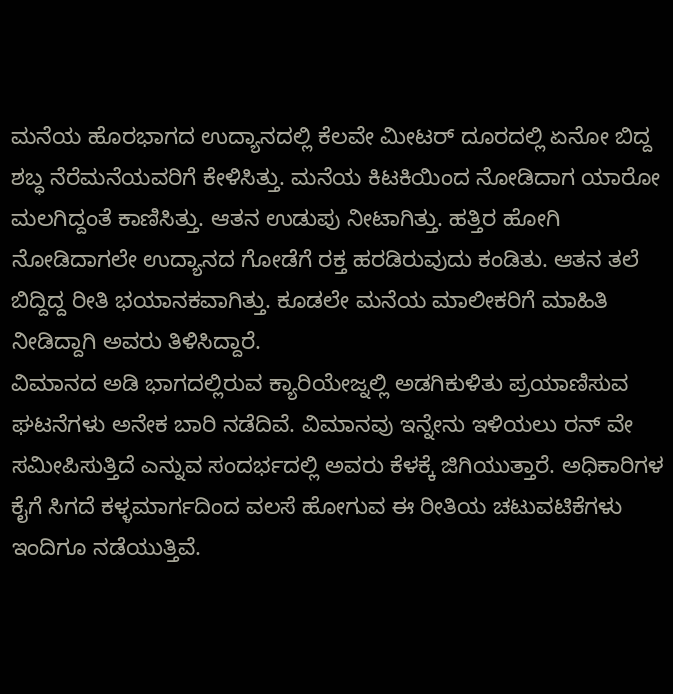ಮನೆಯ ಹೊರಭಾಗದ ಉದ್ಯಾನದಲ್ಲಿ ಕೆಲವೇ ಮೀಟರ್ ದೂರದಲ್ಲಿ ಏನೋ ಬಿದ್ದ ಶಬ್ಧ ನೆರೆಮನೆಯವರಿಗೆ ಕೇಳಿಸಿತ್ತು. ಮನೆಯ ಕಿಟಕಿಯಿಂದ ನೋಡಿದಾಗ ಯಾರೋ ಮಲಗಿದ್ದಂತೆ ಕಾಣಿಸಿತ್ತು. ಆತನ ಉಡುಪು ನೀಟಾಗಿತ್ತು. ಹತ್ತಿರ ಹೋಗಿ ನೋಡಿದಾಗಲೇ ಉದ್ಯಾನದ ಗೋಡೆಗೆ ರಕ್ತ ಹರಡಿರುವುದು ಕಂಡಿತು. ಆತನ ತಲೆ ಬಿದ್ದಿದ್ದ ರೀತಿ ಭಯಾನಕವಾಗಿತ್ತು. ಕೂಡಲೇ ಮನೆಯ ಮಾಲೀಕರಿಗೆ ಮಾಹಿತಿ ನೀಡಿದ್ದಾಗಿ ಅವರು ತಿಳಿಸಿದ್ದಾರೆ.
ವಿಮಾನದ ಅಡಿ ಭಾಗದಲ್ಲಿರುವ ಕ್ಯಾರಿಯೇಜ್ನಲ್ಲಿ ಅಡಗಿಕುಳಿತು ಪ್ರಯಾಣಿಸುವ ಘಟನೆಗಳು ಅನೇಕ ಬಾರಿ ನಡೆದಿವೆ. ವಿಮಾನವು ಇನ್ನೇನು ಇಳಿಯಲು ರನ್ ವೇ ಸಮೀಪಿಸುತ್ತಿದೆ ಎನ್ನುವ ಸಂದರ್ಭದಲ್ಲಿ ಅವರು ಕೆಳಕ್ಕೆ ಜಿಗಿಯುತ್ತಾರೆ. ಅಧಿಕಾರಿಗಳ ಕೈಗೆ ಸಿಗದೆ ಕಳ್ಳಮಾರ್ಗದಿಂದ ವಲಸೆ ಹೋಗುವ ಈ ರೀತಿಯ ಚಟುವಟಿಕೆಗಳು ಇಂದಿಗೂ ನಡೆಯುತ್ತಿವೆ.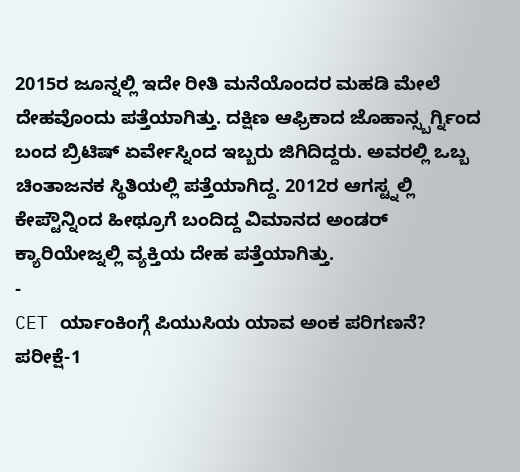2015ರ ಜೂನ್ನಲ್ಲಿ ಇದೇ ರೀತಿ ಮನೆಯೊಂದರ ಮಹಡಿ ಮೇಲೆ ದೇಹವೊಂದು ಪತ್ತೆಯಾಗಿತ್ತು. ದಕ್ಷಿಣ ಆಫ್ರಿಕಾದ ಜೊಹಾನ್ಸ್ಬರ್ಗ್ನಿಂದ ಬಂದ ಬ್ರಿಟಿಷ್ ಏರ್ವೇಸ್ನಿಂದ ಇಬ್ಬರು ಜಿಗಿದಿದ್ದರು. ಅವರಲ್ಲಿ ಒಬ್ಬ ಚಿಂತಾಜನಕ ಸ್ಥಿತಿಯಲ್ಲಿ ಪತ್ತೆಯಾಗಿದ್ದ. 2012ರ ಆಗಸ್ಟ್ನಲ್ಲಿ ಕೇಪ್ಟೌನ್ನಿಂದ ಹೀಥ್ರೂಗೆ ಬಂದಿದ್ದ ವಿಮಾನದ ಅಂಡರ್ ಕ್ಯಾರಿಯೇಜ್ನಲ್ಲಿ ವ್ಯಕ್ತಿಯ ದೇಹ ಪತ್ತೆಯಾಗಿತ್ತು.
-
CET ರ್ಯಾಂಕಿಂಗ್ಗೆ ಪಿಯುಸಿಯ ಯಾವ ಅಂಕ ಪರಿಗಣನೆ? ಪರೀಕ್ಷೆ-1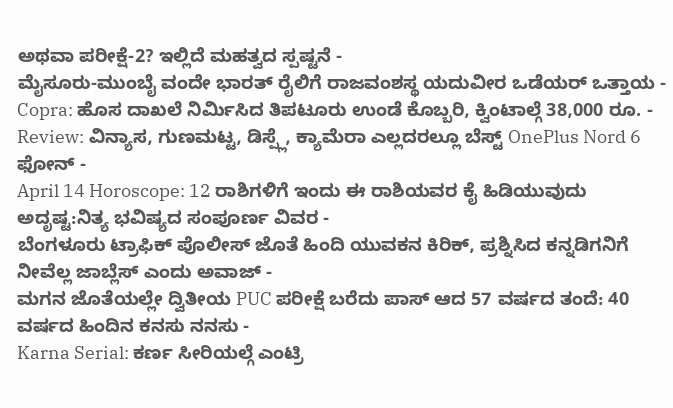ಅಥವಾ ಪರೀಕ್ಷೆ-2? ಇಲ್ಲಿದೆ ಮಹತ್ವದ ಸ್ಪಷ್ಟನೆ -
ಮೈಸೂರು-ಮುಂಬೈ ವಂದೇ ಭಾರತ್ ರೈಲಿಗೆ ರಾಜವಂಶಸ್ಥ ಯದುವೀರ ಒಡೆಯರ್ ಒತ್ತಾಯ -
Copra: ಹೊಸ ದಾಖಲೆ ನಿರ್ಮಿಸಿದ ತಿಪಟೂರು ಉಂಡೆ ಕೊಬ್ಬರಿ, ಕ್ವಿಂಟಾಲ್ಗೆ 38,000 ರೂ. -
Review: ವಿನ್ಯಾಸ, ಗುಣಮಟ್ಟ, ಡಿಸ್ಪ್ಲೆ, ಕ್ಯಾಮೆರಾ ಎಲ್ಲದರಲ್ಲೂ ಬೆಸ್ಟ್ OnePlus Nord 6 ಫೋನ್ -
April 14 Horoscope: 12 ರಾಶಿಗಳಿಗೆ ಇಂದು ಈ ರಾಶಿಯವರ ಕೈ ಹಿಡಿಯುವುದು ಅದೃಷ್ಟ:ನಿತ್ಯ ಭವಿಷ್ಯದ ಸಂಪೂರ್ಣ ವಿವರ -
ಬೆಂಗಳೂರು ಟ್ರಾಫಿಕ್ ಪೊಲೀಸ್ ಜೊತೆ ಹಿಂದಿ ಯುವಕನ ಕಿರಿಕ್, ಪ್ರಶ್ನಿಸಿದ ಕನ್ನಡಿಗನಿಗೆ ನೀವೆಲ್ಲ ಜಾಬ್ಲೆಸ್ ಎಂದು ಅವಾಜ್ -
ಮಗನ ಜೊತೆಯಲ್ಲೇ ದ್ವಿತೀಯ PUC ಪರೀಕ್ಷೆ ಬರೆದು ಪಾಸ್ ಆದ 57 ವರ್ಷದ ತಂದೆ: 40 ವರ್ಷದ ಹಿಂದಿನ ಕನಸು ನನಸು -
Karna Serial: ಕರ್ಣ ಸೀರಿಯಲ್ಗೆ ಎಂಟ್ರಿ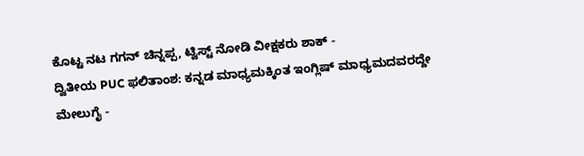ಕೊಟ್ಟ ನಟ ಗಗನ್ ಚಿನ್ನಪ್ಪ, ಟ್ವಿಸ್ಟ್ ನೋಡಿ ವೀಕ್ಷಕರು ಶಾಕ್ -
ದ್ವಿತೀಯ PUC ಫಲಿತಾಂಶ: ಕನ್ನಡ ಮಾಧ್ಯಮಕ್ಕಿಂತ ಇಂಗ್ಲಿಷ್ ಮಾಧ್ಯಮದವರದ್ದೇ ಮೇಲುಗೈ -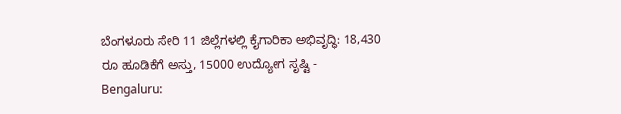ಬೆಂಗಳೂರು ಸೇರಿ 11 ಜಿಲ್ಲೆಗಳಲ್ಲಿ ಕೈಗಾರಿಕಾ ಅಭಿವೃದ್ಧಿ: 18,430 ರೂ ಹೂಡಿಕೆಗೆ ಅಸ್ತು, 15000 ಉದ್ಯೋಗ ಸೃಷ್ಟಿ -
Bengaluru: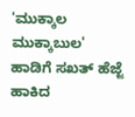'ಮುಕ್ಕಾಲ ಮುಕ್ಕಾಬುಲ' ಹಾಡಿಗೆ ಸಖತ್ ಹೆಜ್ಜೆ ಹಾಕಿದ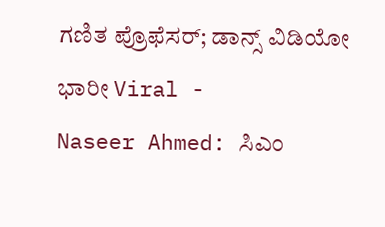ಗಣಿತ ಪ್ರೊಫೆಸರ್; ಡಾನ್ಸ್ ವಿಡಿಯೋ ಭಾರೀ Viral -
Naseer Ahmed: ಸಿಎಂ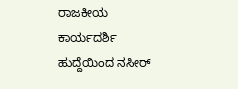ರಾಜಕೀಯ ಕಾರ್ಯದರ್ಶಿ ಹುದ್ದೆಯಿಂದ ನಸೀರ್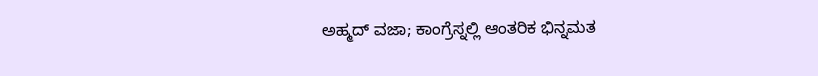ಅಹ್ಮದ್ ವಜಾ; ಕಾಂಗ್ರೆಸ್ನಲ್ಲಿ ಆಂತರಿಕ ಭಿನ್ನಮತ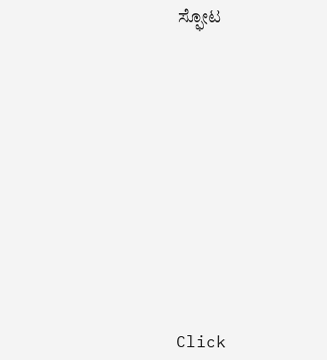ಸ್ಫೋಟ












Click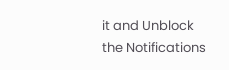it and Unblock the Notifications